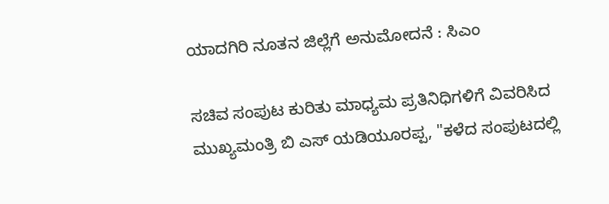ಯಾದಗಿರಿ ನೂತನ ಜಿಲ್ಲೆಗೆ ಅನುಮೋದನೆ : ಸಿಎಂ

ಸಚಿವ ಸಂಪುಟ ಕುರಿತು ಮಾಧ್ಯಮ ಪ್ರತಿನಿಧಿಗಳಿಗೆ ವಿವರಿಸಿದ ಮುಖ್ಯಮಂತ್ರಿ ಬಿ ಎಸ್ ಯಡಿಯೂರಪ್ಪ, "ಕಳೆದ ಸಂಪುಟದಲ್ಲಿ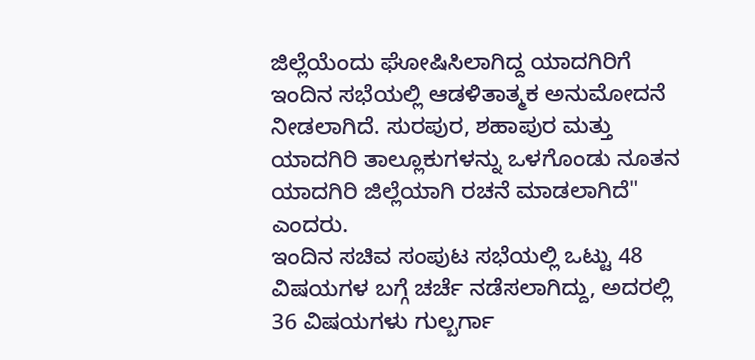ಜಿಲ್ಲೆಯೆಂದು ಘೋಷಿಸಿಲಾಗಿದ್ದ ಯಾದಗಿರಿಗೆ ಇಂದಿನ ಸಭೆಯಲ್ಲಿ ಆಡಳಿತಾತ್ಮಕ ಅನುಮೋದನೆ ನೀಡಲಾಗಿದೆ. ಸುರಪುರ, ಶಹಾಪುರ ಮತ್ತು ಯಾದಗಿರಿ ತಾಲ್ಲೂಕುಗಳನ್ನು ಒಳಗೊಂಡು ನೂತನ ಯಾದಗಿರಿ ಜಿಲ್ಲೆಯಾಗಿ ರಚನೆ ಮಾಡಲಾಗಿದೆ" ಎಂದರು.
ಇಂದಿನ ಸಚಿವ ಸಂಪುಟ ಸಭೆಯಲ್ಲಿ ಒಟ್ಟು 48 ವಿಷಯಗಳ ಬಗ್ಗೆ ಚರ್ಚೆ ನಡೆಸಲಾಗಿದ್ದು, ಅದರಲ್ಲಿ 36 ವಿಷಯಗಳು ಗುಲ್ಬರ್ಗಾ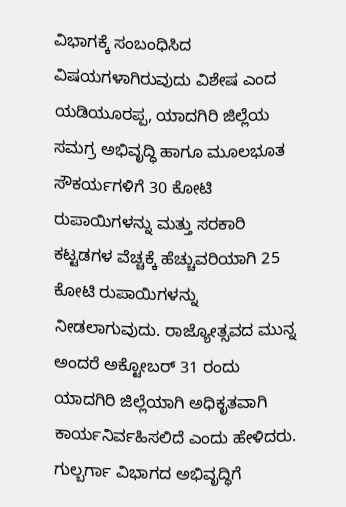ವಿಭಾಗಕ್ಕೆ ಸಂಬಂಧಿಸಿದ ವಿಷಯಗಳಾಗಿರುವುದು ವಿಶೇಷ ಎಂದ ಯಡಿಯೂರಪ್ಪ, ಯಾದಗಿರಿ ಜಿಲ್ಲೆಯ ಸಮಗ್ರ ಅಭಿವೃದ್ಧಿ ಹಾಗೂ ಮೂಲಭೂತ ಸೌಕರ್ಯಗಳಿಗೆ 30 ಕೋಟಿ ರುಪಾಯಿಗಳನ್ನು ಮತ್ತು ಸರಕಾರಿ ಕಟ್ಟಡಗಳ ವೆಚ್ಚಕ್ಕೆ ಹೆಚ್ಚುವರಿಯಾಗಿ 25 ಕೋಟಿ ರುಪಾಯಿಗಳನ್ನು ನೀಡಲಾಗುವುದು. ರಾಜ್ಯೋತ್ಸವದ ಮುನ್ನ ಅಂದರೆ ಅಕ್ಟೋಬರ್ 31 ರಂದು ಯಾದಗಿರಿ ಜಿಲ್ಲೆಯಾಗಿ ಅಧಿಕೃತವಾಗಿ ಕಾರ್ಯನಿರ್ವಹಿಸಲಿದೆ ಎಂದು ಹೇಳಿದರು.
ಗುಲ್ಬರ್ಗಾ ವಿಭಾಗದ ಅಭಿವೃದ್ಧಿಗೆ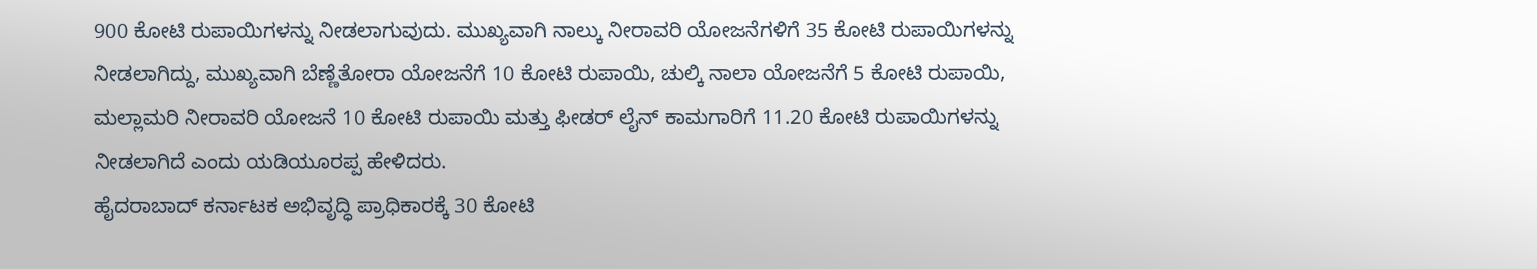900 ಕೋಟಿ ರುಪಾಯಿಗಳನ್ನು ನೀಡಲಾಗುವುದು. ಮುಖ್ಯವಾಗಿ ನಾಲ್ಕು ನೀರಾವರಿ ಯೋಜನೆಗಳಿಗೆ 35 ಕೋಟಿ ರುಪಾಯಿಗಳನ್ನು ನೀಡಲಾಗಿದ್ದು, ಮುಖ್ಯವಾಗಿ ಬೆಣ್ಣೆತೋರಾ ಯೋಜನೆಗೆ 10 ಕೋಟಿ ರುಪಾಯಿ, ಚುಲ್ಕಿ ನಾಲಾ ಯೋಜನೆಗೆ 5 ಕೋಟಿ ರುಪಾಯಿ, ಮಲ್ಲಾಮರಿ ನೀರಾವರಿ ಯೋಜನೆ 10 ಕೋಟಿ ರುಪಾಯಿ ಮತ್ತು ಫೀಡರ್ ಲೈನ್ ಕಾಮಗಾರಿಗೆ 11.20 ಕೋಟಿ ರುಪಾಯಿಗಳನ್ನು ನೀಡಲಾಗಿದೆ ಎಂದು ಯಡಿಯೂರಪ್ಪ ಹೇಳಿದರು.
ಹೈದರಾಬಾದ್ ಕರ್ನಾಟಕ ಅಭಿವೃದ್ಧಿ ಪ್ರಾಧಿಕಾರಕ್ಕೆ 30 ಕೋಟಿ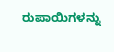ರುಪಾಯಿಗಳನ್ನು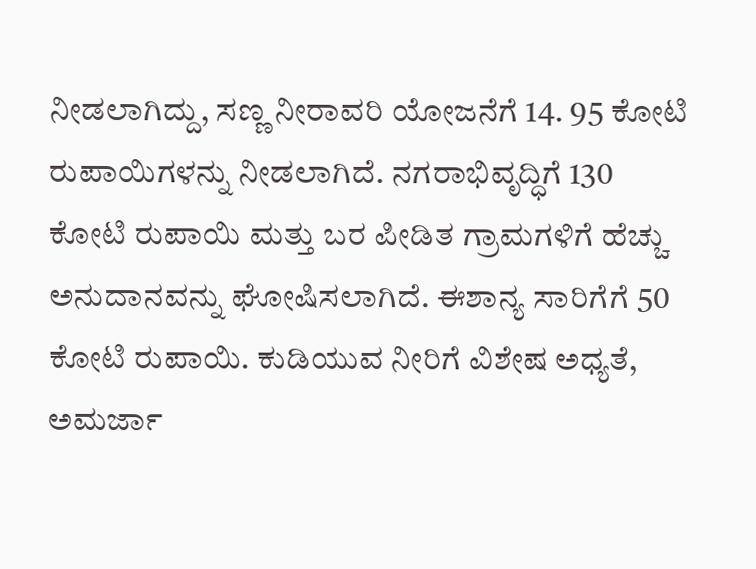ನೀಡಲಾಗಿದ್ದು, ಸಣ್ಣ ನೀರಾವರಿ ಯೋಜನೆಗೆ 14. 95 ಕೋಟಿ ರುಪಾಯಿಗಳನ್ನು ನೀಡಲಾಗಿದೆ. ನಗರಾಭಿವೃದ್ಧಿಗೆ 130 ಕೋಟಿ ರುಪಾಯಿ ಮತ್ತು ಬರ ಪೀಡಿತ ಗ್ರಾಮಗಳಿಗೆ ಹೆಚ್ಚು ಅನುದಾನವನ್ನು ಘೋಷಿಸಲಾಗಿದೆ. ಈಶಾನ್ಯ ಸಾರಿಗೆಗೆ 50 ಕೋಟಿ ರುಪಾಯಿ. ಕುಡಿಯುವ ನೀರಿಗೆ ವಿಶೇಷ ಅಧ್ಯತೆ, ಅಮರ್ಜಾ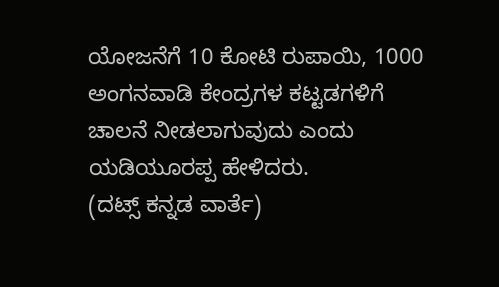ಯೋಜನೆಗೆ 10 ಕೋಟಿ ರುಪಾಯಿ, 1000 ಅಂಗನವಾಡಿ ಕೇಂದ್ರಗಳ ಕಟ್ಟಡಗಳಿಗೆ ಚಾಲನೆ ನೀಡಲಾಗುವುದು ಎಂದು ಯಡಿಯೂರಪ್ಪ ಹೇಳಿದರು.
(ದಟ್ಸ್ ಕನ್ನಡ ವಾರ್ತೆ)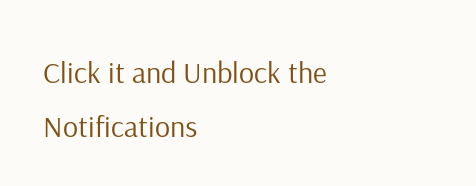Click it and Unblock the Notifications